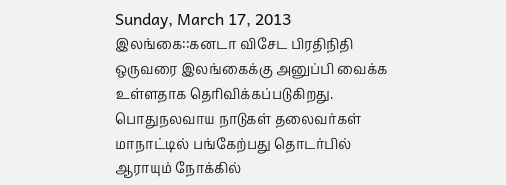Sunday, March 17, 2013
இலங்கை::கனடா விசேட பிரதிநிதி ஒருவரை இலங்கைக்கு அனுப்பி வைக்க உள்ளதாக தெரிவிக்கப்படுகிறது. பொதுநலவாய நாடுகள் தலைவர்கள் மாநாட்டில் பங்கேற்பது தொடர்பில் ஆராயும் நோக்கில்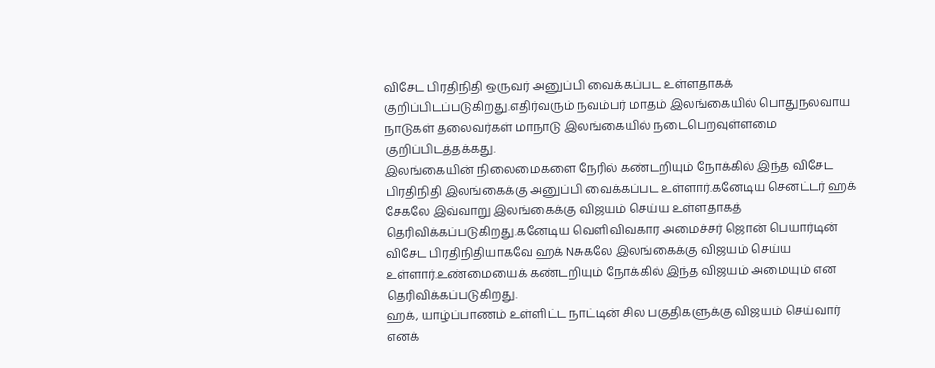விசேட பிரதிநிதி ஒருவர் அனுப்பி வைக்கப்பட உள்ளதாகக் குறிப்பிடப்படுகிறது.எதிர்வரும் நவம்பர் மாதம் இலங்கையில் பொதுநலவாய நாடுகள் தலைவர்கள் மாநாடு இலங்கையில் நடைபெறவுள்ளமை குறிப்பிடத்தக்கது.
இலங்கையின் நிலைமைகளை நேரில் கண்டறியும் நோக்கில் இந்த விசேட பிரதிநிதி இலங்கைக்கு அனுப்பி வைக்கப்பட உள்ளார்.கனேடிய செனட்டர் ஹக் சேகலே இவ்வாறு இலங்கைக்கு விஜயம் செய்ய உள்ளதாகத் தெரிவிக்கப்படுகிறது.கனேடிய வெளிவிவகார அமைச்சர் ஜொன் பெயார்டின் விசேட பிரதிநிதியாகவே ஹக் Nசுகலே இலங்கைக்கு விஜயம் செய்ய உள்ளார்.உண்மையைக் கண்டறியும் நோக்கில் இந்த விஜயம் அமையும் என தெரிவிக்கப்படுகிறது.
ஹக், யாழ்ப்பாணம் உள்ளிட்ட நாட்டின் சில பகுதிகளுக்கு விஜயம் செய்வார் எனக்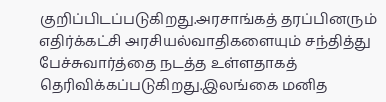குறிப்பிடப்படுகிறது.அரசாங்கத் தரப்பினரும் எதிர்க்கட்சி அரசியல்வாதிகளையும் சந்தித்து பேச்சுவார்த்தை நடத்த உள்ளதாகத் தெரிவிக்கப்படுகிறது.இலங்கை மனித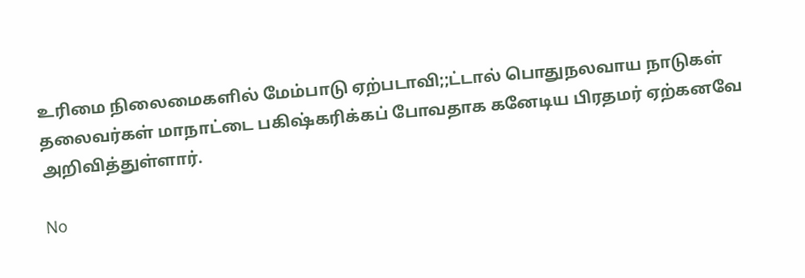உரிமை நிலைமைகளில் மேம்பாடு ஏற்படாவி;;ட்டால் பொதுநலவாய நாடுகள் தலைவர்கள் மாநாட்டை பகிஷ்கரிக்கப் போவதாக கனேடிய பிரதமர் ஏற்கனவே அறிவித்துள்ளார்.

No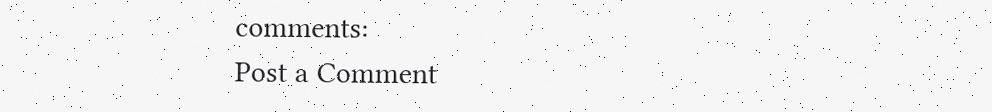comments:
Post a Comment